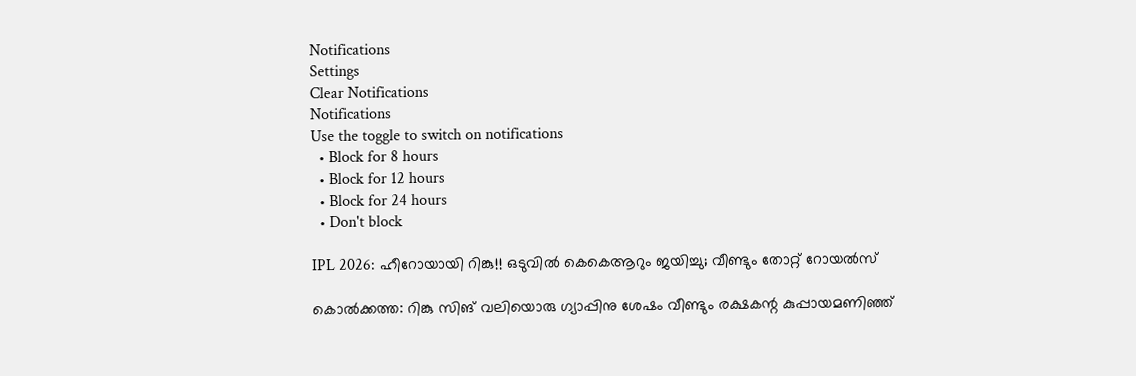Notifications
Settings
Clear Notifications
Notifications
Use the toggle to switch on notifications
  • Block for 8 hours
  • Block for 12 hours
  • Block for 24 hours
  • Don't block

IPL 2026: ഹീറോയായി റിങ്കു!! ഒടുവില്‍ കെകെആറും ജയിച്ചു; വീണ്ടും തോറ്റ് റോയല്‍സ്

കൊല്‍ക്കത്ത: റിങ്കു സിങ് വലിയൊരു ഗ്യാപ്പിനു ശേഷം വീണ്ടും രക്ഷകന്റ കുപ്പായമണിഞ്ഞ്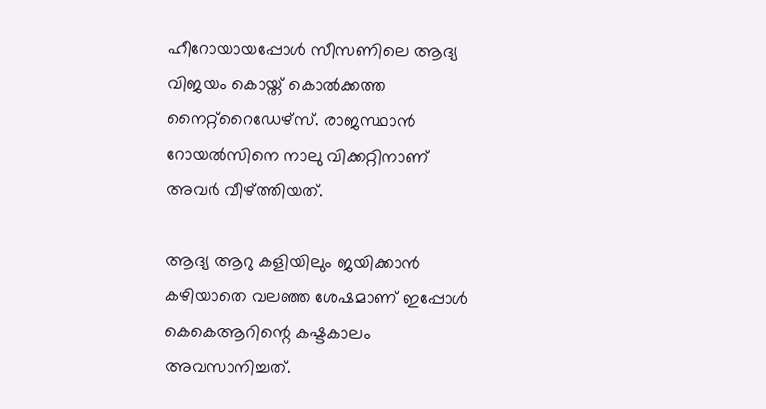ഹീറോയായപ്പോള്‍ സീസണിലെ ആദ്യ വിജയം കൊയ്ത് കൊല്‍ക്കത്ത നൈറ്റ്‌റൈഡേഴ്‌സ്. രാജസ്ഥാന്‍ റോയല്‍സിനെ നാലു വിക്കറ്റിനാണ് അവര്‍ വീഴ്ത്തിയത്.

ആദ്യ ആറു കളിയിലും ജയിക്കാന്‍ കഴിയാതെ വലഞ്ഞ ശേഷമാണ് ഇപ്പോള്‍ കെകെആറിന്റെ കഷ്ടകാലം അവസാനിച്ചത്.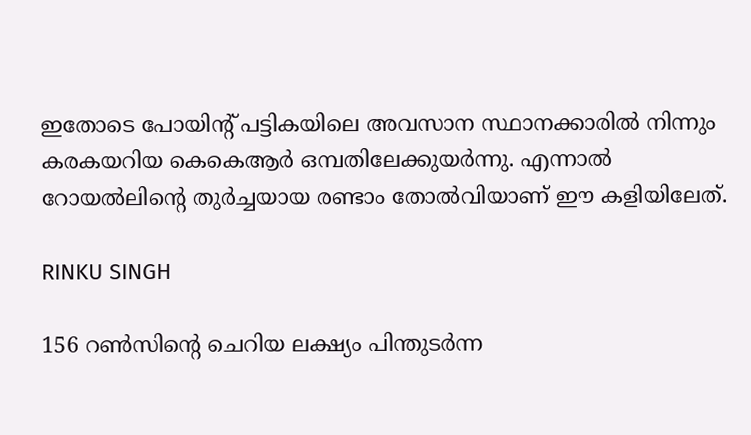ഇതോടെ പോയിന്റ് പട്ടികയിലെ അവസാന സ്ഥാനക്കാരില്‍ നിന്നും കരകയറിയ കെകെആര്‍ ഒമ്പതിലേക്കുയര്‍ന്നു. എന്നാല്‍ റോയല്‍ലിന്റെ തുര്‍ച്ചയായ രണ്ടാം തോല്‍വിയാണ് ഈ കളിയിലേത്.

RINKU SINGH

156 റണ്‍സിന്റെ ചെറിയ ലക്ഷ്യം പിന്തുടര്‍ന്ന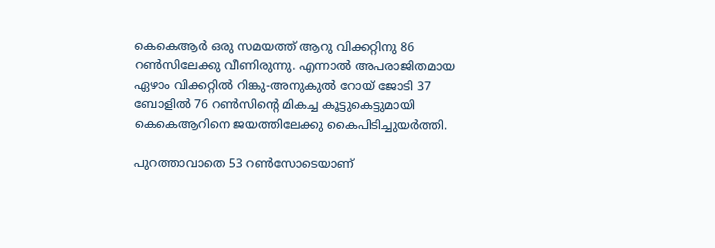കെകെആര്‍ ഒരു സമയത്ത് ആറു വിക്കറ്റിനു 86 റണ്‍സിലേക്കു വീണിരുന്നു. എന്നാല്‍ അപരാജിതമായ ഏഴാം വിക്കറ്റില്‍ റിങ്കു-അനുകുല്‍ റോയ് ജോടി 37 ബോളില്‍ 76 റണ്‍സിന്റെ മികച്ച കൂട്ടുകെട്ടുമായി കെകെആറിനെ ജയത്തിലേക്കു കൈപിടിച്ചുയര്‍ത്തി.

പുറത്താവാതെ 53 റണ്‍സോടെയാണ്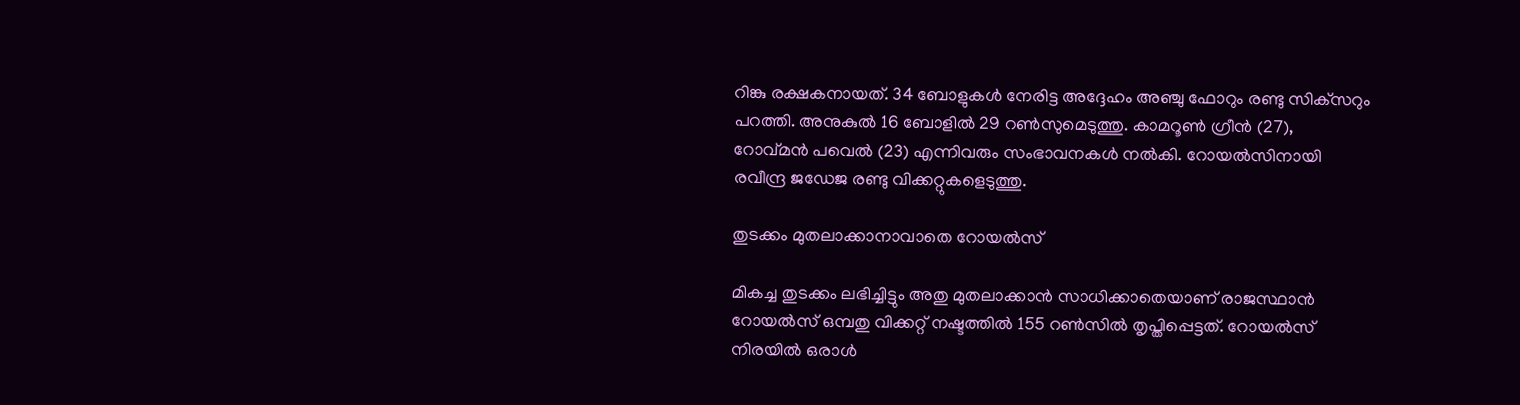റിങ്കു രക്ഷകനായത്. 34 ബോളുകള്‍ നേരിട്ട അദ്ദേഹം അഞ്ചു ഫോറും രണ്ടു സിക്‌സറും പറത്തി. അനുകുല്‍ 16 ബോളില്‍ 29 റണ്‍സുമെടുത്തു. കാമറൂണ്‍ ഗ്രീന്‍ (27), റോവ്മന്‍ പവെല്‍ (23) എന്നിവരും സംഭാവനകള്‍ നല്‍കി. റോയല്‍സിനായി രവീന്ദ്ര ജഡേജ രണ്ടു വിക്കറ്റുകളെടുത്തു.

തുടക്കം മുതലാക്കാനാവാതെ റോയല്‍സ്

മികച്ച തുടക്കം ലഭിച്ചിട്ടും അതു മുതലാക്കാന്‍ സാധിക്കാതെയാണ് രാജസ്ഥാന്‍ റോയല്‍സ് ഒമ്പതു വിക്കറ്റ് നഷ്ടത്തില്‍ 155 റണ്‍സില്‍ തൃപ്തിപ്പെട്ടത്. റോയല്‍സ് നിരയില്‍ ഒരാള്‍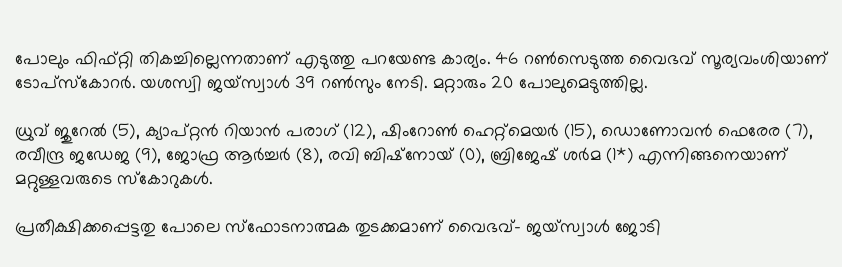പോലും ഫിഫ്റ്റി തികച്ചില്ലെന്നതാണ് എടുത്തു പറയേണ്ട കാര്യം. 46 റണ്‍സെടുത്ത വൈഭവ് സൂര്യവംശിയാണ് ടോപ്‌സ്‌കോറര്‍. യശസ്വി ജയ്‌സ്വാള്‍ 39 റണ്‍സും നേടി. മറ്റാരും 20 പോലുമെടുത്തില്ല.

ധ്രുവ് ജുറേല്‍ (5), ക്യാപ്റ്റന്‍ റിയാന്‍ പരാഗ് (12), ഷിംറോണ്‍ ഹെറ്റ്‌മെയര്‍ (15), ഡൊണോവന്‍ ഫെരേര (7), രവീന്ദ്ര ജഡേജ (9), ജോഫ്ര ആര്‍ച്ചര്‍ (8), രവി ബിഷ്‌നോയ് (0), ബ്രിജേഷ് ശര്‍മ (1*) എന്നിങ്ങനെയാണ് മറ്റുള്ളവരുടെ സ്‌കോറുകള്‍.

പ്രതീക്ഷിക്കപ്പെട്ടതു പോലെ സ്‌ഫോടനാത്മക തുടക്കമാണ് വൈഭവ്- ജയ്‌സ്വാള്‍ ജോടി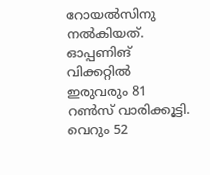റോയല്‍സിനു നല്‍കിയത്. ഓപ്പണിങ് വിക്കറ്റില്‍ ഇരുവരും 81 റണ്‍സ് വാരിക്കൂട്ടി. വെറും 52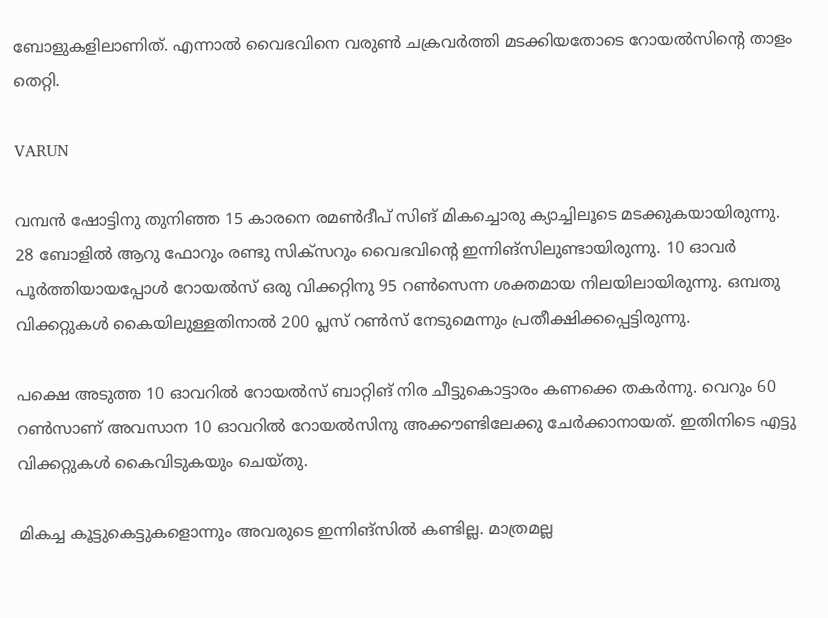ബോളുകളിലാണിത്. എന്നാല്‍ വൈഭവിനെ വരുണ്‍ ചക്രവര്‍ത്തി മടക്കിയതോടെ റോയല്‍സിന്റെ താളം തെറ്റി.

VARUN

വമ്പന്‍ ഷോട്ടിനു തുനിഞ്ഞ 15 കാരനെ രമണ്‍ദീപ് സിങ് മികച്ചൊരു ക്യാച്ചിലൂടെ മടക്കുകയായിരുന്നു. 28 ബോളില്‍ ആറു ഫോറും രണ്ടു സിക്‌സറും വൈഭവിന്റെ ഇന്നിങ്‌സിലുണ്ടായിരുന്നു. 10 ഓവര്‍ പൂര്‍ത്തിയായപ്പോള്‍ റോയല്‍സ് ഒരു വിക്കറ്റിനു 95 റണ്‍സെന്ന ശക്തമായ നിലയിലായിരുന്നു. ഒമ്പതു വിക്കറ്റുകള്‍ കൈയിലുള്ളതിനാല്‍ 200 പ്ലസ് റണ്‍സ് നേടുമെന്നും പ്രതീക്ഷിക്കപ്പെട്ടിരുന്നു.

പക്ഷെ അടുത്ത 10 ഓവറില്‍ റോയല്‍സ് ബാറ്റിങ് നിര ചീട്ടുകൊട്ടാരം കണക്കെ തകര്‍ന്നു. വെറും 60 റണ്‍സാണ് അവസാന 10 ഓവറില്‍ റോയല്‍സിനു അക്കൗണ്ടിലേക്കു ചേര്‍ക്കാനായത്. ഇതിനിടെ എട്ടു വിക്കറ്റുകള്‍ കൈവിടുകയും ചെയ്തു.

മികച്ച കൂട്ടുകെട്ടുകളൊന്നും അവരുടെ ഇന്നിങ്‌സില്‍ കണ്ടില്ല. മാത്രമല്ല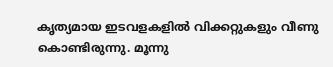കൃത്യമായ ഇടവളകളില്‍ വിക്കറ്റുകളും വീണു കൊണ്ടിരുന്നു. മൂന്നു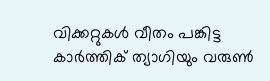വിക്കറ്റുകള്‍ വീതം പങ്കിട്ട കാര്‍ത്തിക് ത്യാഗിയും വരുണ്‍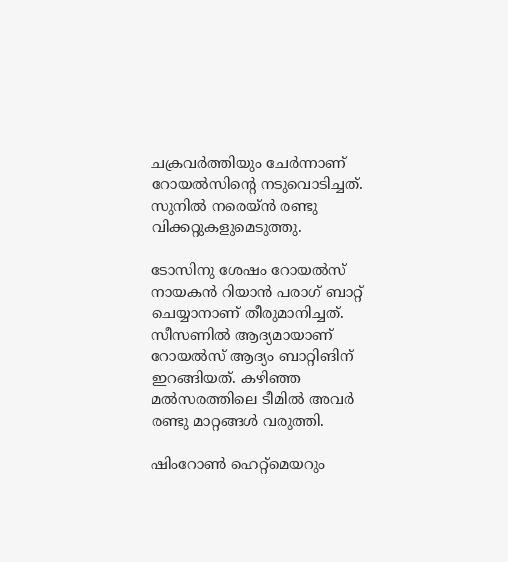ചക്രവര്‍ത്തിയും ചേര്‍ന്നാണ് റോയല്‍സിന്റെ നടുവൊടിച്ചത്. സുനില്‍ നരെയ്ന്‍ രണ്ടു വിക്കറ്റുകളുമെടുത്തു.

ടോസിനു ശേഷം റോയല്‍സ് നായകന്‍ റിയാന്‍ പരാഗ് ബാറ്റ് ചെയ്യാനാണ് തീരുമാനിച്ചത്. സീസണില്‍ ആദ്യമായാണ് റോയല്‍സ് ആദ്യം ബാറ്റിങിന് ഇറങ്ങിയത്. കഴിഞ്ഞ മല്‍സരത്തിലെ ടീമില്‍ അവര്‍ രണ്ടു മാറ്റങ്ങള്‍ വരുത്തി.

ഷിംറോണ്‍ ഹെറ്റ്‌മെയറും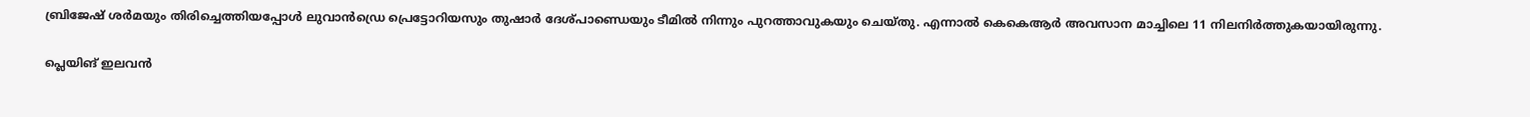ബ്രിജേഷ് ശര്‍മയും തിരിച്ചെത്തിയപ്പോള്‍ ലുവാന്‍ഡ്രെ പ്രെട്ടോറിയസും തുഷാര്‍ ദേശ്പാണ്ഡെയും ടീമില്‍ നിന്നും പുറത്താവുകയും ചെയ്തു. എന്നാല്‍ കെകെആര്‍ അവസാന മാച്ചിലെ 11 നിലനിര്‍ത്തുകയായിരുന്നു.

പ്ലെയിങ് ഇലവന്‍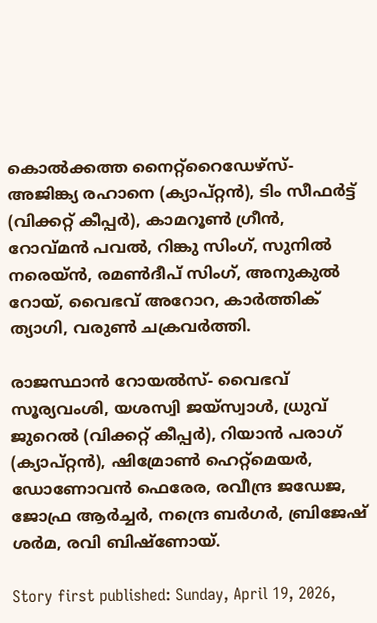കൊല്‍ക്കത്ത നൈറ്റ്‌റൈഡേഴ്സ്- അജിങ്ക്യ രഹാനെ (ക്യാപ്റ്റന്‍), ടിം സീഫര്‍ട്ട് (വിക്കറ്റ് കീപ്പര്‍), കാമറൂണ്‍ ഗ്രീന്‍, റോവ്മന്‍ പവല്‍, റിങ്കു സിംഗ്, സുനില്‍ നരെയ്ന്‍, രമണ്‍ദീപ് സിംഗ്, അനുകുല്‍ റോയ്, വൈഭവ് അറോറ, കാര്‍ത്തിക് ത്യാഗി, വരുണ്‍ ചക്രവര്‍ത്തി.

രാജസ്ഥാന്‍ റോയല്‍സ്- വൈഭവ് സൂര്യവംശി, യശസ്വി ജയ്സ്വാള്‍, ധ്രുവ് ജുറെല്‍ (വിക്കറ്റ് കീപ്പര്‍), റിയാന്‍ പരാഗ് (ക്യാപ്റ്റന്‍), ഷിമ്രോണ്‍ ഹെറ്റ്മെയര്‍, ഡോണോവന്‍ ഫെരേര, രവീന്ദ്ര ജഡേജ, ജോഫ്ര ആര്‍ച്ചര്‍, നന്ദ്രെ ബര്‍ഗര്‍, ബ്രിജേഷ് ശര്‍മ, രവി ബിഷ്ണോയ്.

Story first published: Sunday, April 19, 2026,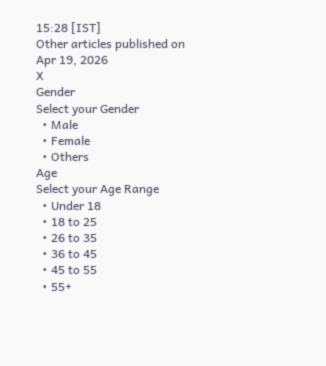15:28 [IST]
Other articles published on Apr 19, 2026
X
Gender
Select your Gender
  • Male
  • Female
  • Others
Age
Select your Age Range
  • Under 18
  • 18 to 25
  • 26 to 35
  • 36 to 45
  • 45 to 55
  • 55+